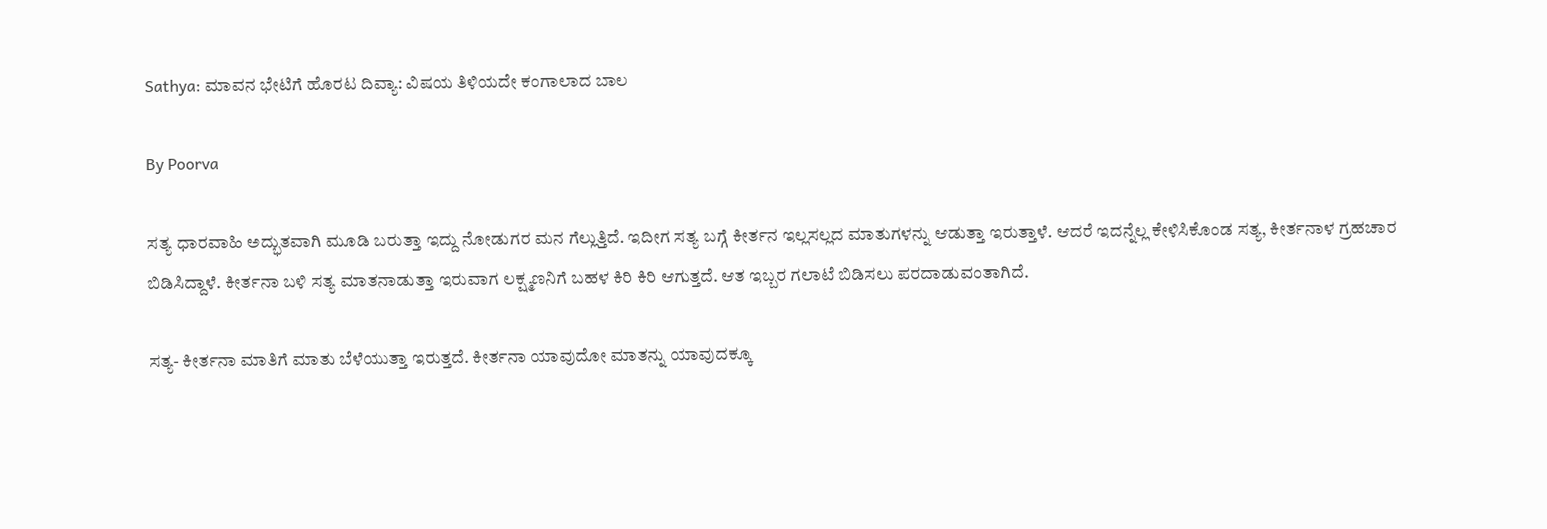Sathya: ಮಾವನ ಭೇಟಿಗೆ ಹೊರಟ ದಿವ್ಯಾ: ವಿಷಯ ತಿಳಿಯದೇ ಕಂಗಾಲಾದ ಬಾಲ

By Poorva

ಸತ್ಯ ಧಾರವಾಹಿ ಅದ್ಭುತವಾಗಿ ಮೂಡಿ ಬರುತ್ತಾ ಇದ್ದು ನೋಡುಗರ ಮನ ಗೆಲ್ಲುತ್ತಿದೆ. ಇದೀಗ ಸತ್ಯ ಬಗ್ಗೆ ಕೀರ್ತನ ಇಲ್ಲಸಲ್ಲದ ಮಾತುಗಳನ್ನು ಆಡುತ್ತಾ ಇರುತ್ತಾಳೆ. ಆದರೆ ಇದನ್ನೆಲ್ಲ ಕೇಳಿಸಿಕೊಂಡ ಸತ್ಯ, ಕೀರ್ತನಾಳ ಗ್ರಹಚಾರ ಬಿಡಿಸಿದ್ದಾಳೆ. ಕೀರ್ತನಾ ಬಳಿ ಸತ್ಯ ಮಾತನಾಡುತ್ತಾ ಇರುವಾಗ ಲಕ್ಷ್ಮಣನಿಗೆ ಬಹಳ ಕಿರಿ ಕಿರಿ ಆಗುತ್ತದೆ. ಆತ ಇಬ್ಬರ ಗಲಾಟೆ ಬಿಡಿಸಲು ಪರದಾಡುವಂತಾಗಿದೆ.

ಸತ್ಯ- ಕೀರ್ತನಾ ಮಾತಿಗೆ ಮಾತು ಬೆಳೆಯುತ್ತಾ ಇರುತ್ತದೆ. ಕೀರ್ತನಾ ಯಾವುದೋ ಮಾತನ್ನು ಯಾವುದಕ್ಕೂ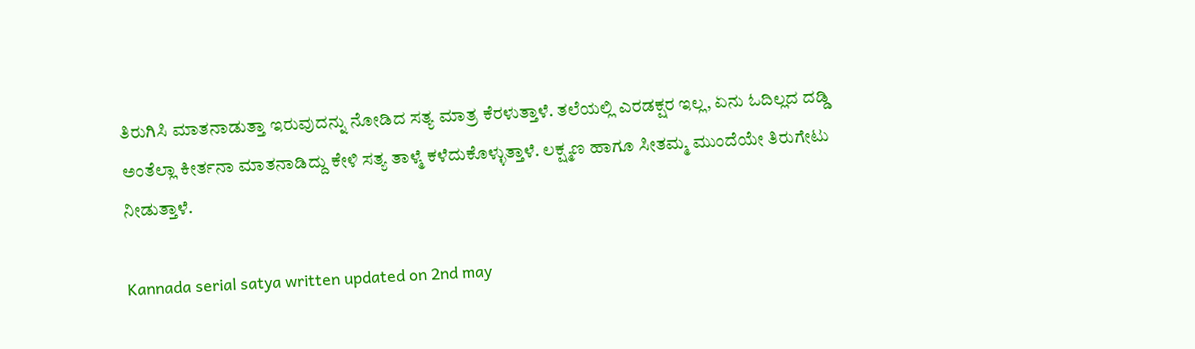ತಿರುಗಿಸಿ ಮಾತನಾಡುತ್ತಾ ಇರುವುದನ್ನು ನೋಡಿದ ಸತ್ಯ ಮಾತ್ರ ಕೆರಳುತ್ತಾಳೆ. ತಲೆಯಲ್ಲಿ ಎರಡಕ್ಷರ ಇಲ್ಲ, ಏನು ಓದಿಲ್ಲದ ದಡ್ಡಿ ಅಂತೆಲ್ಲಾ ಕೀರ್ತನಾ ಮಾತನಾಡಿದ್ದು ಕೇಳಿ ಸತ್ಯ ತಾಳ್ಮೆ ಕಳೆದುಕೊಳ್ಳುತ್ತಾಳೆ. ಲಕ್ಷ್ಮಣ ಹಾಗೂ ಸೀತಮ್ಮ ಮುಂದೆಯೇ ತಿರುಗೇಟು ನೀಡುತ್ತಾಳೆ.

Kannada serial satya written updated on 2nd may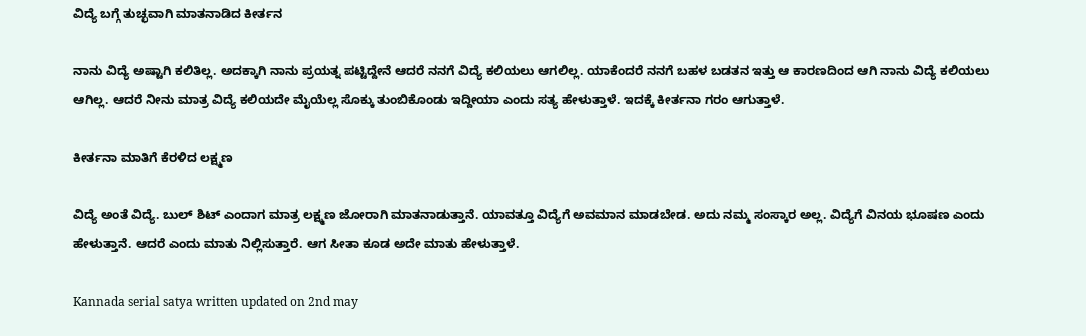ವಿದ್ಯೆ ಬಗ್ಗೆ ತುಚ್ಛವಾಗಿ ಮಾತನಾಡಿದ ಕೀರ್ತನ

ನಾನು ವಿದ್ಯೆ ಅಷ್ಟಾಗಿ ಕಲಿತಿಲ್ಲ. ಅದಕ್ಕಾಗಿ ನಾನು ಪ್ರಯತ್ನ ಪಟ್ಟಿದ್ದೇನೆ ಆದರೆ ನನಗೆ ವಿದ್ಯೆ ಕಲಿಯಲು ಆಗಲಿಲ್ಲ. ಯಾಕೆಂದರೆ ನನಗೆ ಬಹಳ ಬಡತನ ಇತ್ತು ಆ ಕಾರಣದಿಂದ ಆಗಿ ನಾನು ವಿದ್ಯೆ ಕಲಿಯಲು ಆಗಿಲ್ಲ. ಆದರೆ ನೀನು ಮಾತ್ರ ವಿದ್ಯೆ ಕಲಿಯದೇ ಮೈಯೆಲ್ಲ ಸೊಕ್ಕು ತುಂಬಿಕೊಂಡು ಇದ್ದೀಯಾ ಎಂದು ಸತ್ಯ ಹೇಳುತ್ತಾಳೆ. ಇದಕ್ಕೆ ಕೀರ್ತನಾ ಗರಂ ಆಗುತ್ತಾಳೆ.

ಕೀರ್ತನಾ ಮಾತಿಗೆ ಕೆರಳಿದ ಲಕ್ಷ್ಮಣ

ವಿದ್ಯೆ ಅಂತೆ ವಿದ್ಯೆ. ಬುಲ್ ಶಿಟ್ ಎಂದಾಗ ಮಾತ್ರ ಲಕ್ಷ್ಮಣ ಜೋರಾಗಿ ಮಾತನಾಡುತ್ತಾನೆ. ಯಾವತ್ತೂ ವಿದ್ಯೆಗೆ ಅವಮಾನ ಮಾಡಬೇಡ. ಅದು ನಮ್ಮ ಸಂಸ್ಕಾರ ಅಲ್ಲ. ವಿದ್ಯೆಗೆ ವಿನಯ ಭೂಷಣ ಎಂದು ಹೇಳುತ್ತಾನೆ. ಆದರೆ ಎಂದು ಮಾತು ನಿಲ್ಲಿಸುತ್ತಾರೆ. ಆಗ ಸೀತಾ ಕೂಡ ಅದೇ ಮಾತು ಹೇಳುತ್ತಾಳೆ.

Kannada serial satya written updated on 2nd may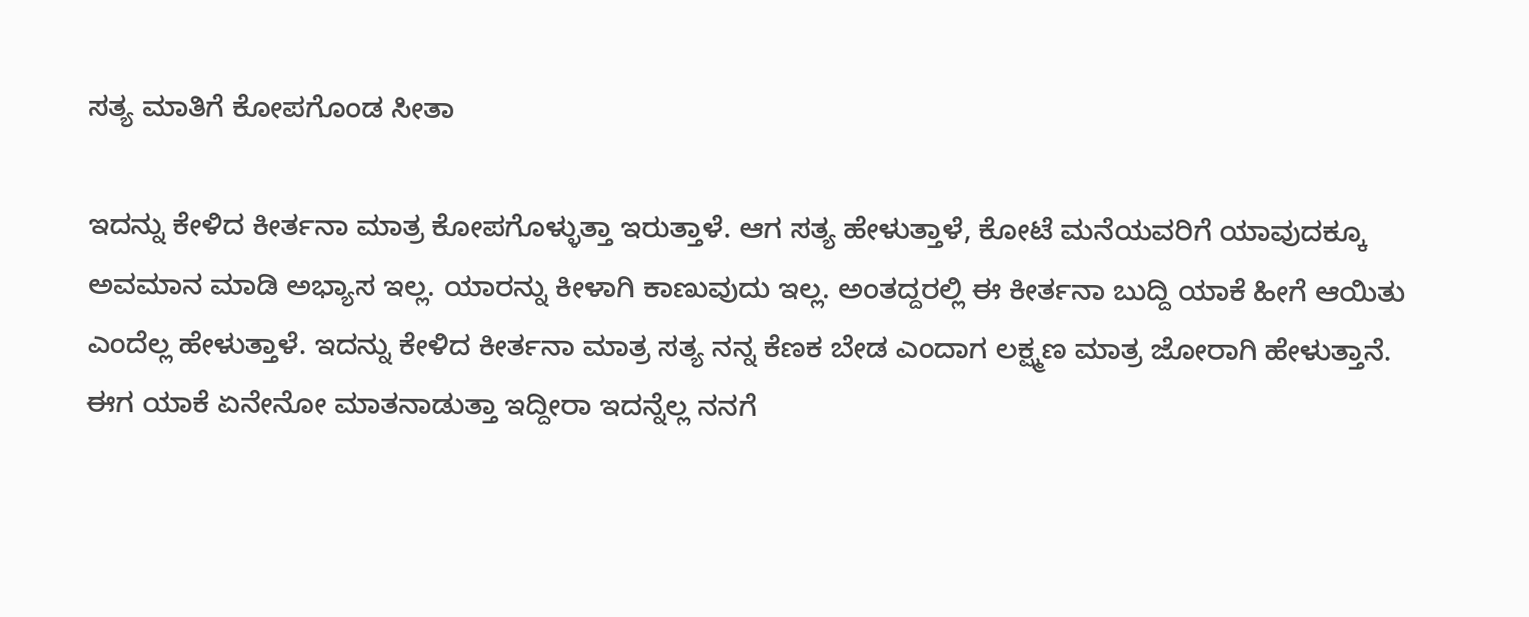ಸತ್ಯ ಮಾತಿಗೆ ಕೋಪಗೊಂಡ ಸೀತಾ

ಇದನ್ನು ಕೇಳಿದ ಕೀರ್ತನಾ ಮಾತ್ರ ಕೋಪಗೊಳ್ಳುತ್ತಾ ಇರುತ್ತಾಳೆ. ಆಗ ಸತ್ಯ ಹೇಳುತ್ತಾಳೆ, ಕೋಟೆ ಮನೆಯವರಿಗೆ ಯಾವುದಕ್ಕೂ ಅವಮಾನ ಮಾಡಿ ಅಭ್ಯಾಸ ಇಲ್ಲ. ಯಾರನ್ನು ಕೀಳಾಗಿ ಕಾಣುವುದು ಇಲ್ಲ. ಅಂತದ್ದರಲ್ಲಿ ಈ ಕೀರ್ತನಾ ಬುದ್ದಿ ಯಾಕೆ ಹೀಗೆ ಆಯಿತು ಎಂದೆಲ್ಲ ಹೇಳುತ್ತಾಳೆ. ಇದನ್ನು ಕೇಳಿದ ಕೀರ್ತನಾ ಮಾತ್ರ ಸತ್ಯ ನನ್ನ ಕೆಣಕ ಬೇಡ ಎಂದಾಗ ಲಕ್ಷ್ಮಣ ಮಾತ್ರ ಜೋರಾಗಿ ಹೇಳುತ್ತಾನೆ. ಈಗ ಯಾಕೆ ಏನೇನೋ ಮಾತನಾಡುತ್ತಾ ಇದ್ದೀರಾ ಇದನ್ನೆಲ್ಲ ನನಗೆ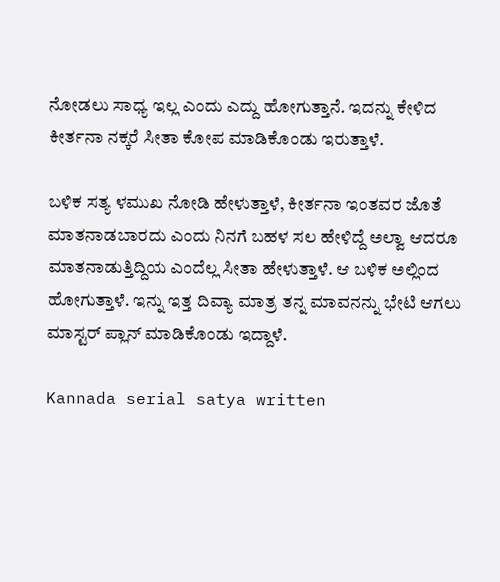ನೋಡಲು ಸಾಧ್ಯ ಇಲ್ಲ ಎಂದು ಎದ್ದು ಹೋಗುತ್ತಾನೆ. ಇದನ್ನು ಕೇಳಿದ ಕೀರ್ತನಾ ನಕ್ಕರೆ ಸೀತಾ ಕೋಪ ಮಾಡಿಕೊಂಡು ಇರುತ್ತಾಳೆ.

ಬಳಿಕ ಸತ್ಯ ಳಮುಖ ನೋಡಿ ಹೇಳುತ್ತಾಳೆ, ಕೀರ್ತನಾ ಇಂತವರ ಜೊತೆ ಮಾತನಾಡಬಾರದು ಎಂದು ನಿನಗೆ ಬಹಳ ಸಲ ಹೇಳಿದ್ದೆ ಅಲ್ವಾ ಆದರೂ ಮಾತನಾಡುತ್ತಿದ್ದಿಯ ಎಂದೆಲ್ಲ ಸೀತಾ ಹೇಳುತ್ತಾಳೆ. ಆ ಬಳಿಕ ಅಲ್ಲಿಂದ ಹೋಗುತ್ತಾಳೆ. ಇನ್ನು ಇತ್ತ ದಿವ್ಯಾ ಮಾತ್ರ ತನ್ನ ಮಾವನನ್ನು ಭೇಟಿ ಆಗಲು ಮಾಸ್ಟರ್ ಪ್ಲಾನ್ ಮಾಡಿಕೊಂಡು ಇದ್ದಾಳೆ.

Kannada serial satya written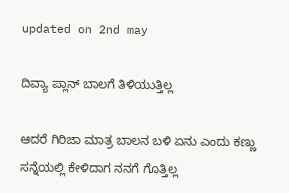updated on 2nd may

ದಿವ್ಯಾ ಪ್ಲಾನ್ ಬಾಲಗೆ ತಿಳಿಯುತ್ತಿಲ್ಲ

ಆದರೆ ಗಿರಿಜಾ ಮಾತ್ರ ಬಾಲನ ಬಳಿ ಏನು ಎಂದು ಕಣ್ಣು ಸನ್ನೆಯಲ್ಲಿ ಕೇಳಿದಾಗ ನನಗೆ ಗೊತ್ತಿಲ್ಲ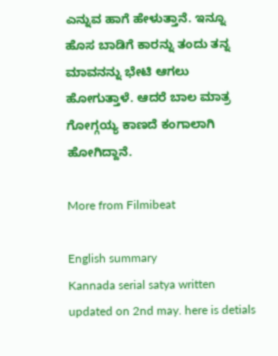ಎನ್ನುವ ಹಾಗೆ ಹೇಳುತ್ತಾನೆ. ಇನ್ನೂ ಹೊಸ ಬಾಡಿಗೆ ಕಾರನ್ನು ತಂದು ತನ್ನ ಮಾವನನ್ನು ಭೇಟಿ ಆಗಲು ಹೋಗುತ್ತಾಳೆ. ಆದರೆ ಬಾಲ ಮಾತ್ರ ಗೋಗ್ಗಯ್ಯ ಕಾಣದೆ ಕಂಗಾಲಾಗಿ ಹೋಗಿದ್ದಾನೆ.

More from Filmibeat

English summary
Kannada serial satya written updated on 2nd may. here is detials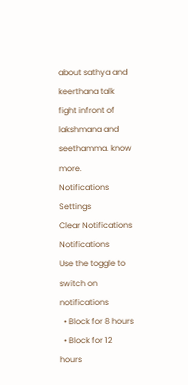about sathya and keerthana talk fight infront of lakshmana and seethamma. know more.
Notifications
Settings
Clear Notifications
Notifications
Use the toggle to switch on notifications
  • Block for 8 hours
  • Block for 12 hours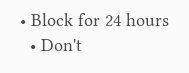• Block for 24 hours
  • Don't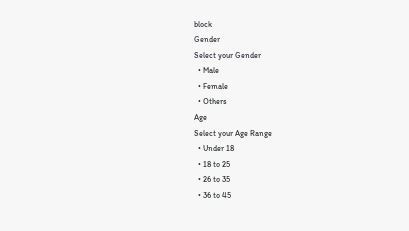block
Gender
Select your Gender
  • Male
  • Female
  • Others
Age
Select your Age Range
  • Under 18
  • 18 to 25
  • 26 to 35
  • 36 to 45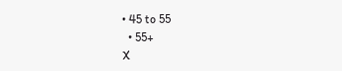• 45 to 55
  • 55+
X